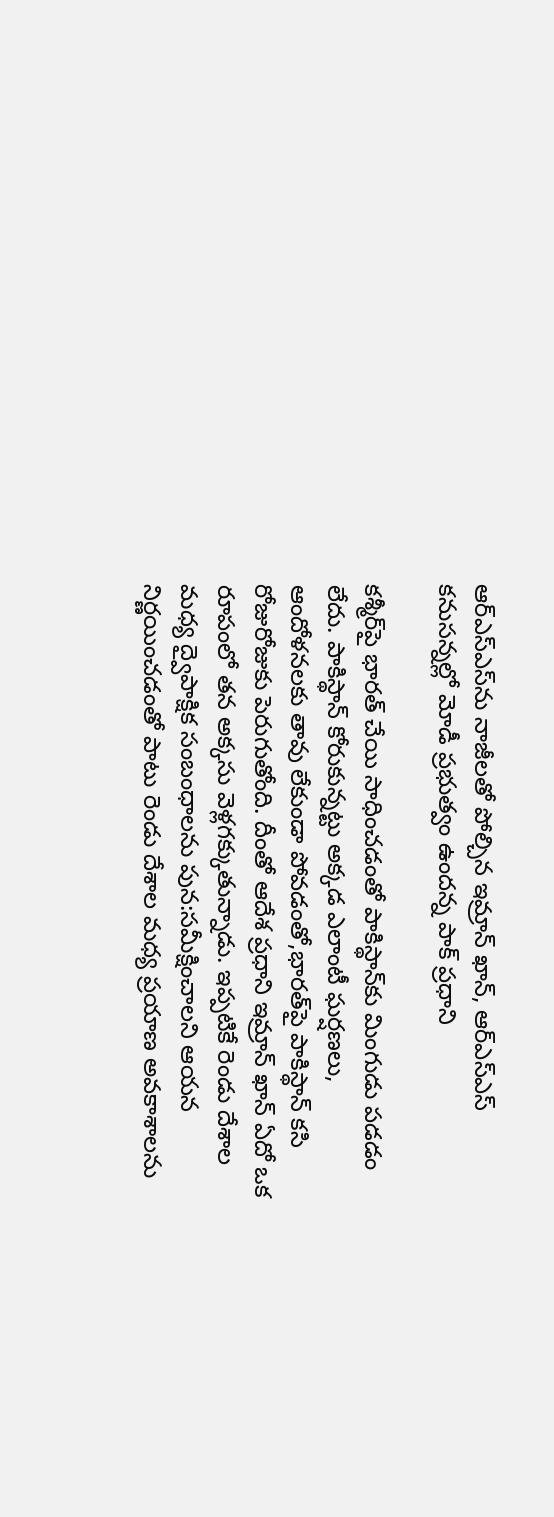ఆర్ఎస్‌ఎస్‌ను నాజీలతో పోల్చిన ఇమ్రాన్ ఖాన్, ఆర్ఎస్ఎస్ కనుసన్నల్లో మోడీ ప్రభుత్వం ఉందన్న పాక్ ప్రధాని

కశ్మీర్‌పై భారత్ చేయి సాధించడంతో పాకిస్థాన్‌కు మింగుడు పడడం లేదు. పాకిస్థాన్ కోరుకున్నట్టు అక్కడ ఎలాంటీ ఘర్షణలు, ఆందోళనలకు తావు లేకుండా పోవడంతో,భారత్‌పై పాకిస్థాన్ కసి రోజురోజుకు పెరుగుతోంది. దీంతో ఆదేశ ప్రధాని ఇమ్రాన్ ఖాన్ ఏదో ఒక రూపంలో తన అక్కసు వెళ్లగక్కుతున్నాడు. ఇప్పటికే రెండు దేశాల మధ్య ద్వైపాక్షిక సంబంధాలను పున:సమీక్షించాలని ఆయన నిర్ణయించడంతో పాటు రెండు దేశాల మధ్య ప్రయాణ అవకాశాలను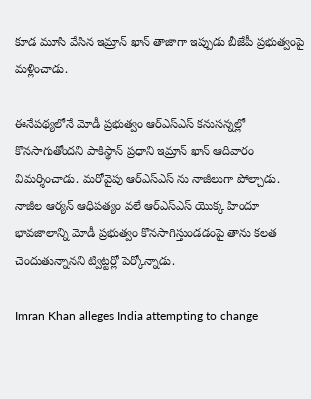కూడ మూసి వేసిన ఇమ్రాన్ ఖాన్ తాజాగా ఇప్పుడు బీజేపీ ప్రభుత్వంపై మళ్లించాడు.

ఈనేపథ్యలోనే మోడీ ప్రభుత్వం ఆర్ఎస్ఎస్ కనుసన్నల్లో కొనసాగుతోందని పాకిస్థాన్ ప్రధాని ఇమ్రాన్ ఖాన్ ఆదివారం విమర్శించాడు. మరోవైపు ఆర్ఎస్ఎస్ ను నాజీలుగా పోల్చాడు. నాజీల ఆర్యన్ ఆధిపత్యం వలే ఆర్ఎస్ఎస్ యొక్క హిందూ భావజాలాన్ని మోడీ ప్రభుత్వం కొనసాగిస్తుండడంపై తాను కలత చెందుతున్నానని ట్విట్టర్లో పెర్కోన్నాడు.

Imran Khan alleges India attempting to change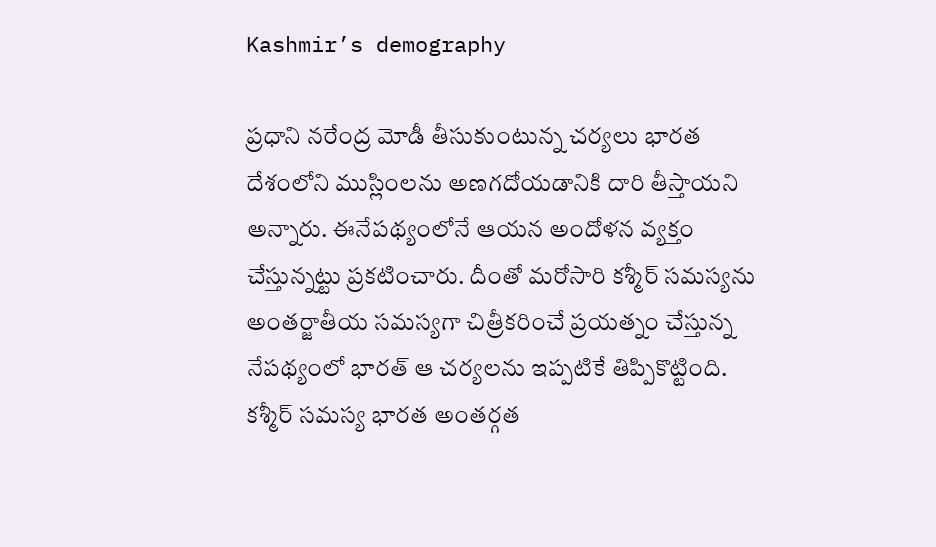Kashmir’s demography

ప్రధాని నరేంద్ర మోడీ తీసుకుంటున్న చర్యలు భారత దేశంలోని ముస్లింలను అణగదోయడానికి దారి తీస్తాయని అన్నారు. ఈనేపథ్యంలోనే ఆయన అందోళన వ్యక్తం చేస్తున్నట్టు ప్రకటించారు. దీంతో మరోసారి కశ్మీర్ సమస్యను అంతర్జాతీయ సమస్యగా చిత్రీకరించే ప్రయత్నం చేస్తున్న నేపథ్యంలో భారత్ ఆ చర్యలను ఇప్పటికే తిప్పికొట్టింది. కశ్మీర్ సమస్య భారత అంతర్గత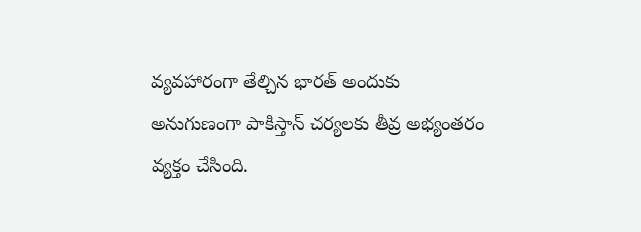వ్యవహారంగా తేల్చిన భారత్ అందుకు అనుగుణంగా పాకిస్తాన్‌ చర్యలకు తీవ్ర అభ్యంతరం వ్యక్తం చేసింది.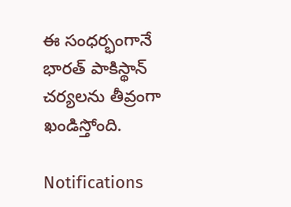ఈ సంధర్భంగానే భారత్ పాకిస్థాన్ చర్యలను తీవ్రంగా ఖండిస్తోంది.

Notifications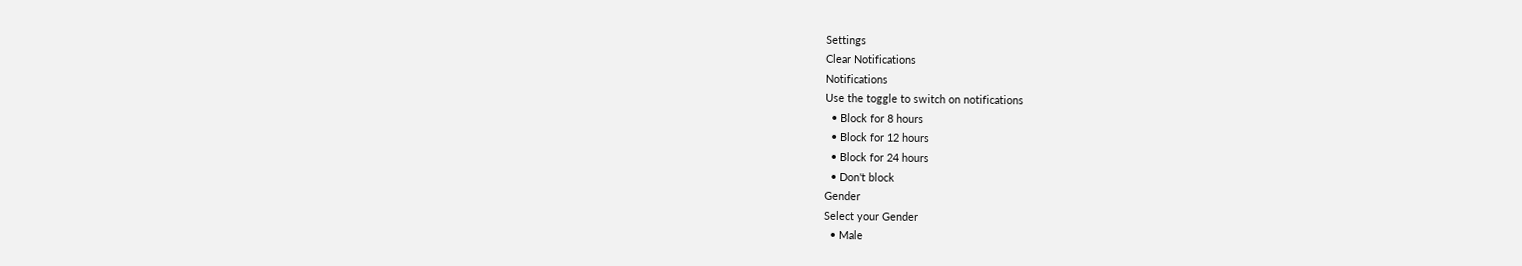Settings
Clear Notifications
Notifications
Use the toggle to switch on notifications
  • Block for 8 hours
  • Block for 12 hours
  • Block for 24 hours
  • Don't block
Gender
Select your Gender
  • Male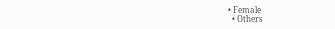• Female
  • Others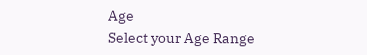Age
Select your Age Range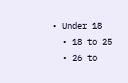• Under 18
  • 18 to 25
  • 26 to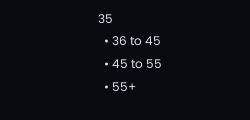35
  • 36 to 45
  • 45 to 55
  • 55+